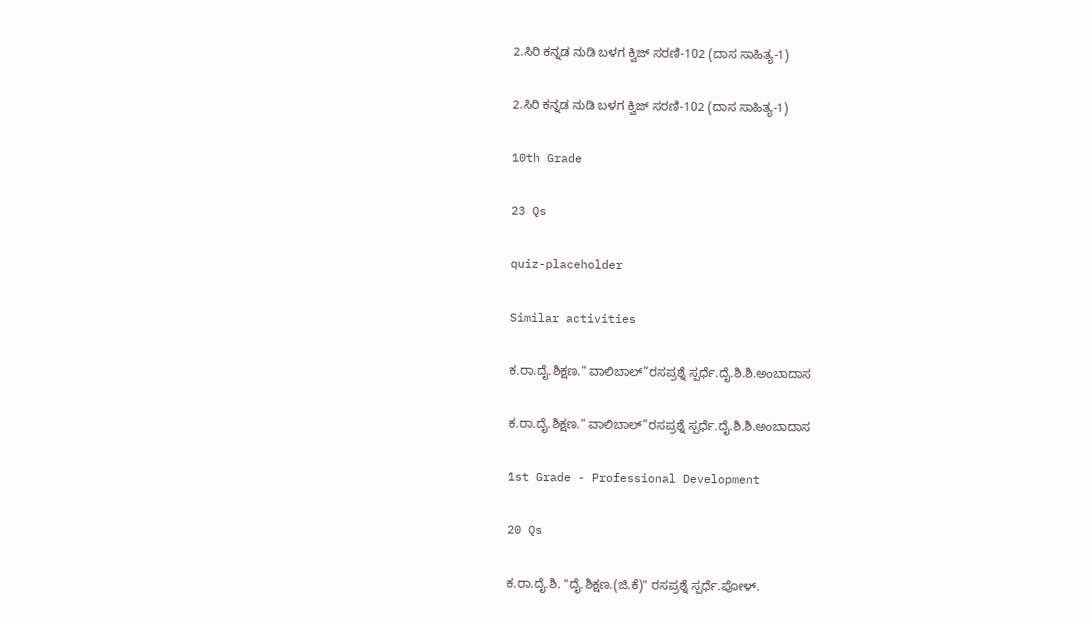2.ಸಿರಿ ಕನ್ನಡ ನುಡಿ ಬಳಗ ಕ್ವಿಜ್‌ ಸರಣಿ-102 (ದಾಸ ಸಾಹಿತ್ಯ-1)

2.ಸಿರಿ ಕನ್ನಡ ನುಡಿ ಬಳಗ ಕ್ವಿಜ್‌ ಸರಣಿ-102 (ದಾಸ ಸಾಹಿತ್ಯ-1)

10th Grade

23 Qs

quiz-placeholder

Similar activities

ಕ.ರಾ.ದೈ.ಶಿಕ್ಷಣ.“ ವಾಲಿಬಾಲ್”ರಸಪ್ರಶ್ನೆ ಸ್ಪರ್ಧೆ.ದೈ.ಶಿ.ಶಿ.ಅಂಬಾದಾಸ

ಕ.ರಾ.ದೈ.ಶಿಕ್ಷಣ.“ ವಾಲಿಬಾಲ್”ರಸಪ್ರಶ್ನೆ ಸ್ಪರ್ಧೆ.ದೈ.ಶಿ.ಶಿ.ಅಂಬಾದಾಸ

1st Grade - Professional Development

20 Qs

ಕ.ರಾ.ದೈ.ಶಿ. "ದೈ.ಶಿಕ್ಷಣ.(ಜಿ.ಕೆ)" ರಸಪ್ರಶ್ನೆ ಸ್ಪರ್ಧೆ.ಪೋಳ್.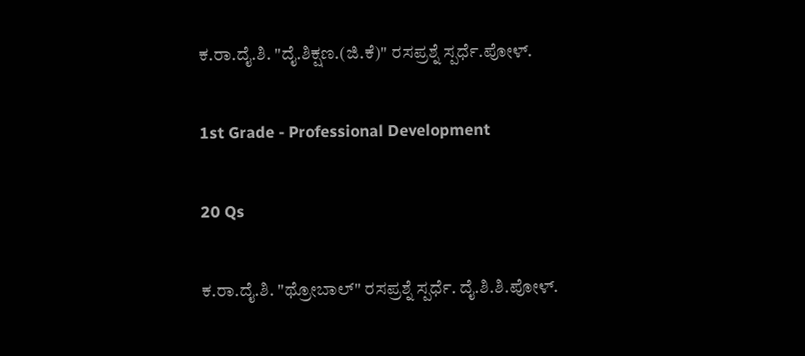ಕ.ರಾ.ದೈ.ಶಿ. "ದೈ.ಶಿಕ್ಷಣ.(ಜಿ.ಕೆ)" ರಸಪ್ರಶ್ನೆ ಸ್ಪರ್ಧೆ.ಪೋಳ್.

1st Grade - Professional Development

20 Qs

ಕ.ರಾ.ದೈ.ಶಿ. "ಥ್ರೋಬಾಲ್" ರಸಪ್ರಶ್ನೆ ಸ್ಪರ್ಧೆ. ದೈ.ಶಿ.ಶಿ.ಪೋಳ್.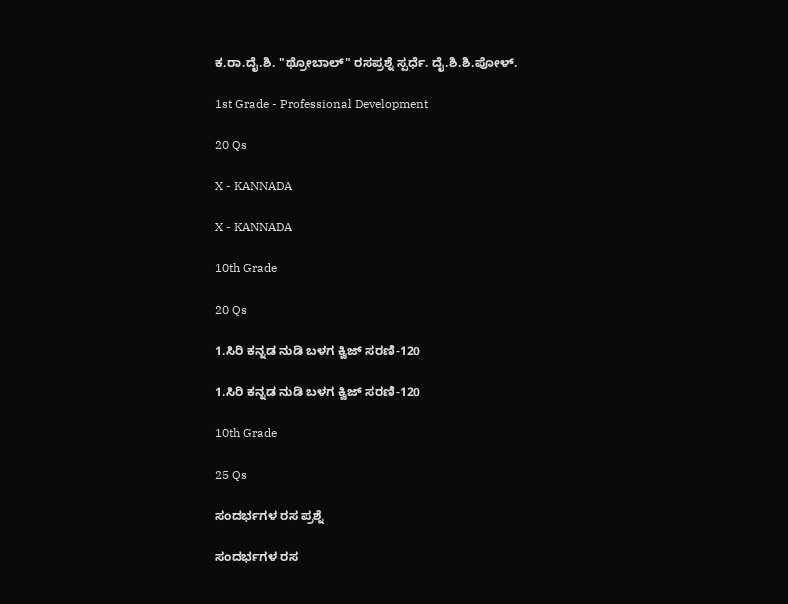ಕ.ರಾ.ದೈ.ಶಿ. "ಥ್ರೋಬಾಲ್" ರಸಪ್ರಶ್ನೆ ಸ್ಪರ್ಧೆ. ದೈ.ಶಿ.ಶಿ.ಪೋಳ್.

1st Grade - Professional Development

20 Qs

X - KANNADA

X - KANNADA

10th Grade

20 Qs

1.ಸಿರಿ ಕನ್ನಡ ನುಡಿ ಬಳಗ ಕ್ವಿಜ್‌ ಸರಣಿ-120

1.ಸಿರಿ ಕನ್ನಡ ನುಡಿ ಬಳಗ ಕ್ವಿಜ್‌ ಸರಣಿ-120

10th Grade

25 Qs

ಸಂದರ್ಭಗಳ ರಸ ಪ್ರಶ್ನೆ

ಸಂದರ್ಭಗಳ ರಸ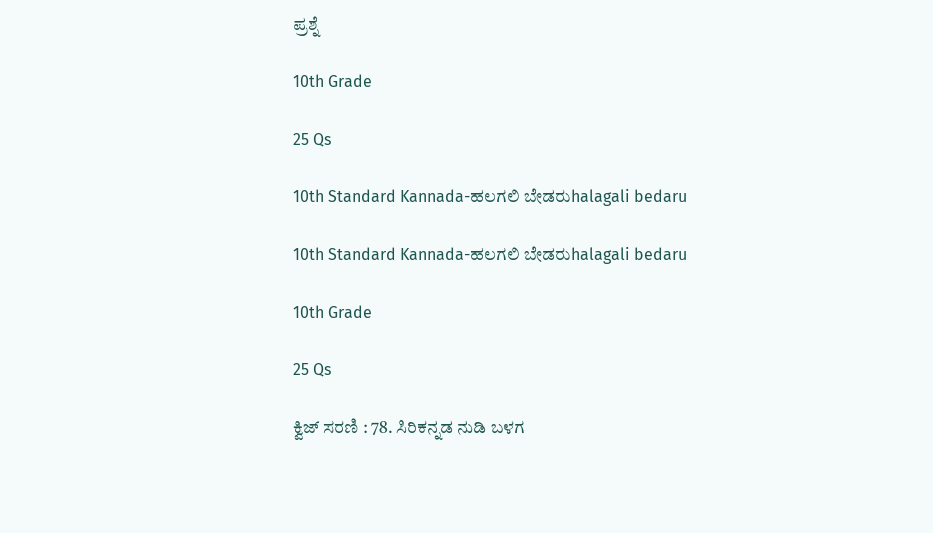ಪ್ರಶ್ನೆ

10th Grade

25 Qs

10th Standard Kannada-ಹಲಗಲಿ ಬೇಡರುhalagali bedaru

10th Standard Kannada-ಹಲಗಲಿ ಬೇಡರುhalagali bedaru

10th Grade

25 Qs

ಕ್ವಿಜ್ ಸರಣಿ : 78. ಸಿರಿಕನ್ನಡ ನುಡಿ ಬಳಗ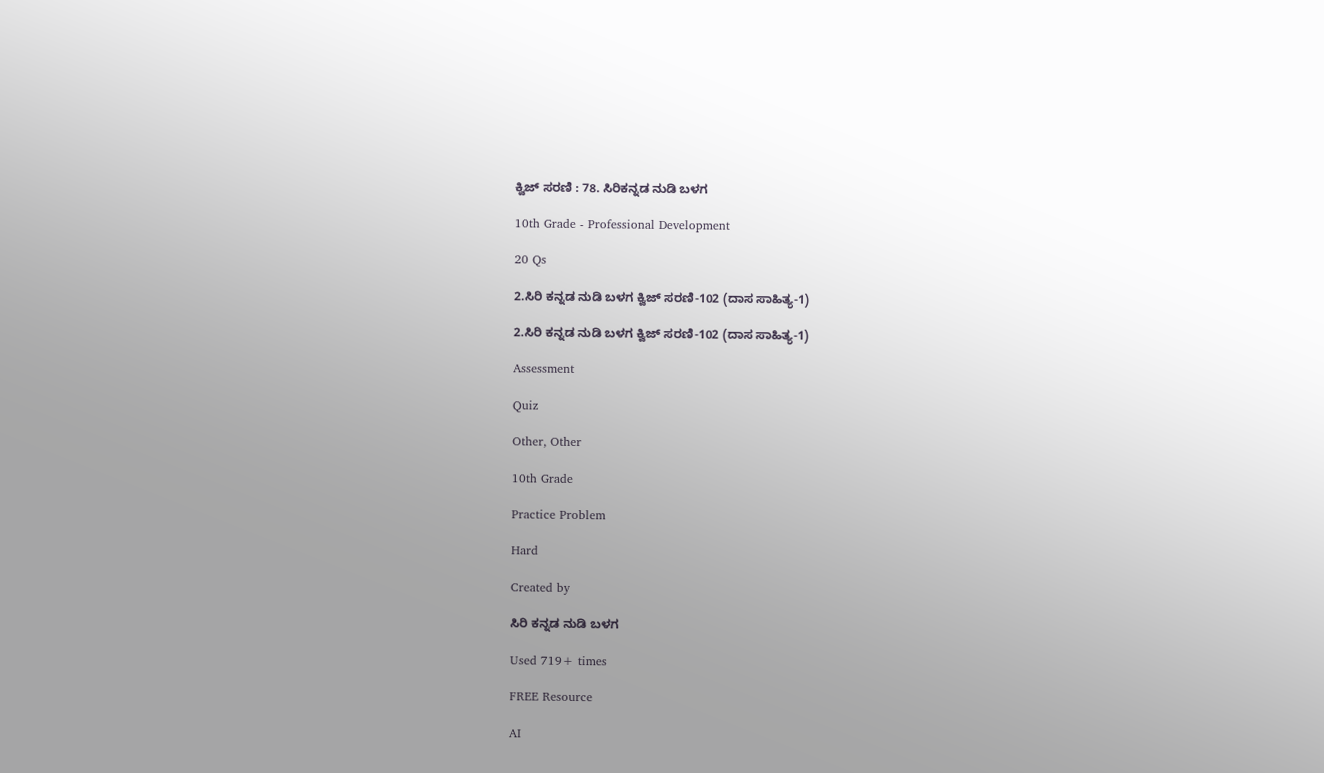ಕ್ವಿಜ್ ಸರಣಿ : 78. ಸಿರಿಕನ್ನಡ ನುಡಿ ಬಳಗ

10th Grade - Professional Development

20 Qs

2.ಸಿರಿ ಕನ್ನಡ ನುಡಿ ಬಳಗ ಕ್ವಿಜ್‌ ಸರಣಿ-102 (ದಾಸ ಸಾಹಿತ್ಯ-1)

2.ಸಿರಿ ಕನ್ನಡ ನುಡಿ ಬಳಗ ಕ್ವಿಜ್‌ ಸರಣಿ-102 (ದಾಸ ಸಾಹಿತ್ಯ-1)

Assessment

Quiz

Other, Other

10th Grade

Practice Problem

Hard

Created by

ಸಿರಿ ಕನ್ನಡ ನುಡಿ ಬಳಗ

Used 719+ times

FREE Resource

AI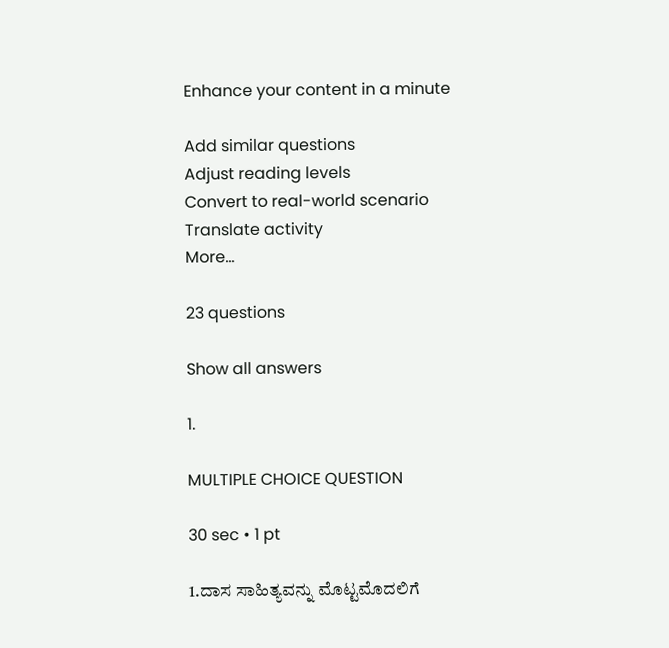Enhance your content in a minute

Add similar questions
Adjust reading levels
Convert to real-world scenario
Translate activity
More...

23 questions

Show all answers

1.

MULTIPLE CHOICE QUESTION

30 sec • 1 pt

1.ದಾಸ ಸಾಹಿತ್ಯವನ್ನು ಮೊಟ್ಟಮೊದಲಿಗೆ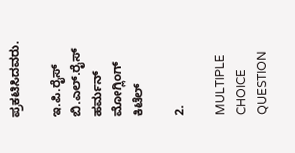ಪ್ರಕಟಿಸಿದವರು.

ಇ.ಪಿ.ರೈಸ್
ಬಿ.ಎಲ್.ರೈಸ್
ಹರ್ಮನ್ ಮೋಗ್ಲಿಂಗ್
ಕಿಟೆಲ್

2.

MULTIPLE CHOICE QUESTION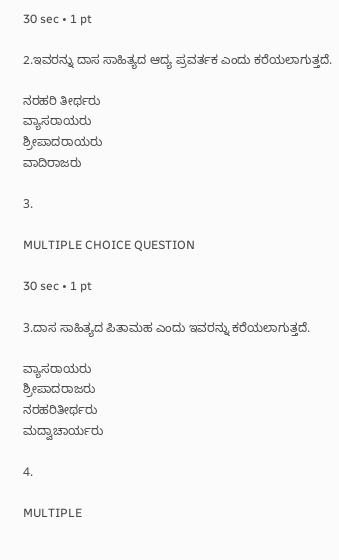30 sec • 1 pt

2.ಇವರನ್ನು ದಾಸ ಸಾಹಿತ್ಯದ ಆದ್ಯ ಪ್ರವರ್ತಕ ಎಂದು ಕರೆಯಲಾಗುತ್ತದೆ.

ನರಹರಿ ತೀರ್ಥರು
ವ್ಯಾಸರಾಯರು
ಶ್ರೀಪಾದರಾಯರು
ವಾದಿರಾಜರು

3.

MULTIPLE CHOICE QUESTION

30 sec • 1 pt

3.ದಾಸ ಸಾಹಿತ್ಯದ ಪಿತಾಮಹ ಎಂದು ಇವರನ್ನು ಕರೆಯಲಾಗುತ್ತದೆ.

ವ್ಯಾಸರಾಯರು
ಶ್ರೀಪಾದರಾಜರು
ನರಹರಿತೀರ್ಥರು
ಮದ್ವಾಚಾರ್ಯರು

4.

MULTIPLE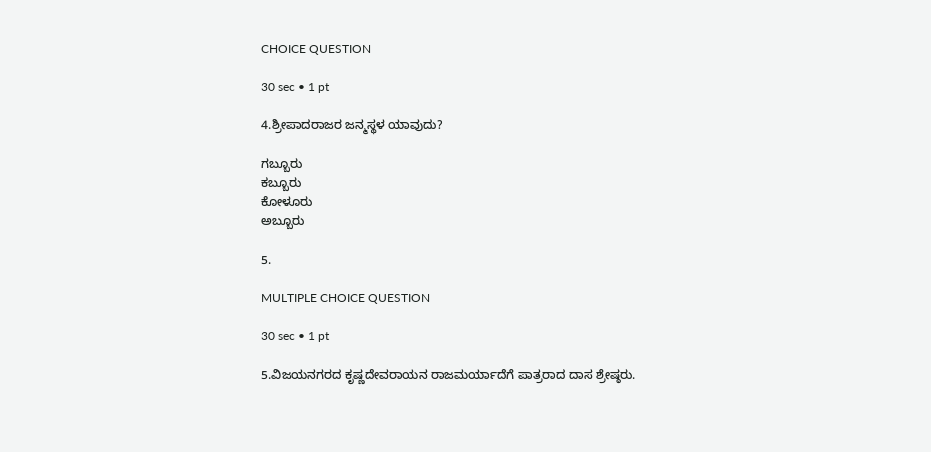CHOICE QUESTION

30 sec • 1 pt

4.ಶ್ರೀಪಾದರಾಜರ ಜನ್ಮಸ್ಥಳ ಯಾವುದು?

ಗಬ್ಬೂರು
ಕಬ್ಬೂರು
ಕೋಳೂರು
ಅಬ್ಬೂರು

5.

MULTIPLE CHOICE QUESTION

30 sec • 1 pt

5.ವಿಜಯನಗರದ ಕೃಷ್ಣದೇವರಾಯನ ರಾಜಮರ್ಯಾದೆಗೆ ಪಾತ್ರರಾದ ದಾಸ ಶ್ರೇಷ್ಠರು.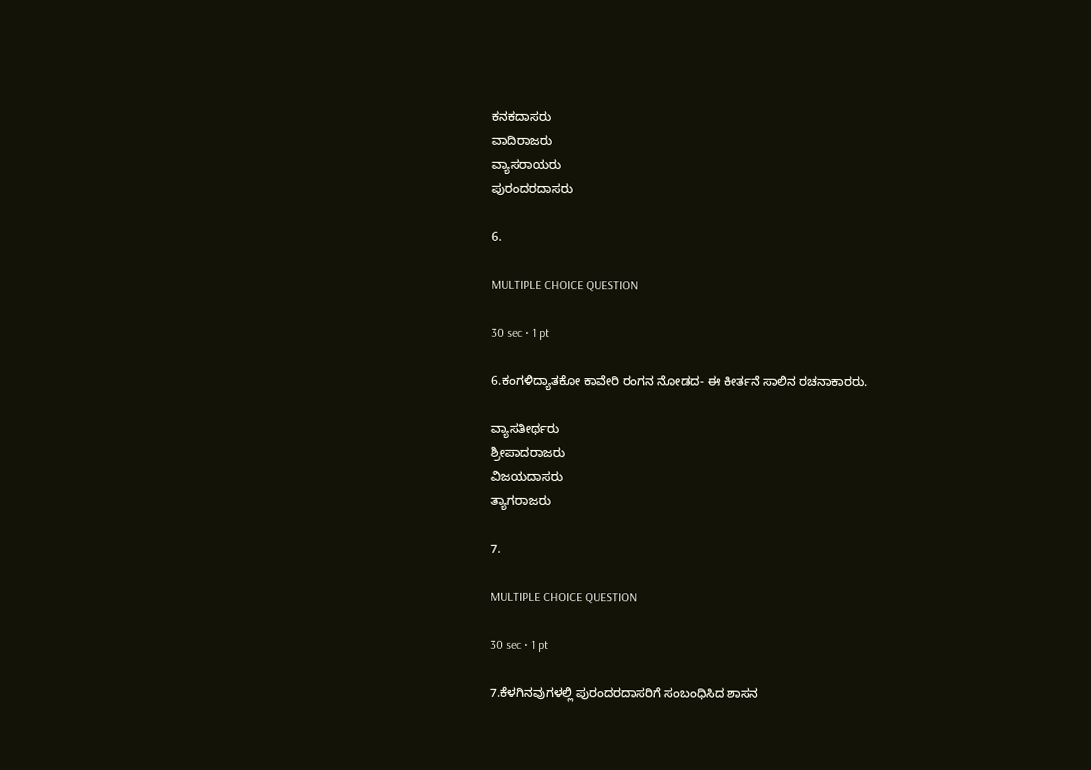ಕನಕದಾಸರು
ವಾದಿರಾಜರು
ವ್ಯಾಸರಾಯರು
ಪುರಂದರದಾಸರು

6.

MULTIPLE CHOICE QUESTION

30 sec • 1 pt

6.ಕಂಗಳಿದ್ಯಾತಕೋ ಕಾವೇರಿ ರಂಗನ ನೋಡದ- ಈ ಕೀರ್ತನೆ ಸಾಲಿನ ರಚನಾಕಾರರು.

ವ್ಯಾಸತೀರ್ಥರು
ಶ್ರೀಪಾದರಾಜರು
ವಿಜಯದಾಸರು
ತ್ಯಾಗರಾಜರು

7.

MULTIPLE CHOICE QUESTION

30 sec • 1 pt

7.ಕೆಳಗಿನವುಗಳಲ್ಲಿ ಪುರಂದರದಾಸರಿಗೆ ಸಂಬಂಧಿಸಿದ ಶಾಸನ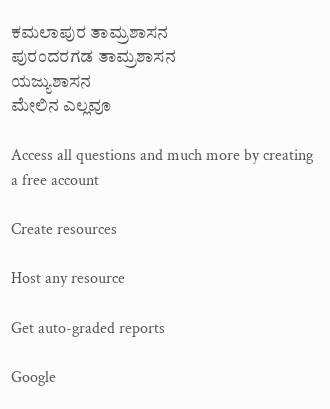ಕಮಲಾಪುರ ತಾಮ್ರಶಾಸನ
ಪುರಂದರಗಡ ತಾಮ್ರಶಾಸನ
ಯಜ್ಯುಶಾಸನ
ಮೇಲಿನ ಎಲ್ಲವೂ

Access all questions and much more by creating a free account

Create resources

Host any resource

Get auto-graded reports

Google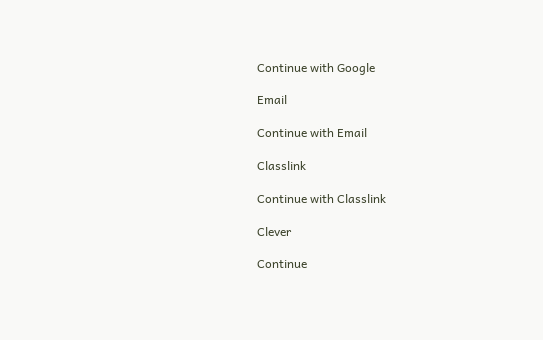Continue with Google

Email

Continue with Email

Classlink

Continue with Classlink

Clever

Continue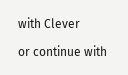with Clever

or continue with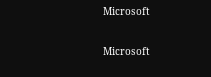Microsoft

Microsoft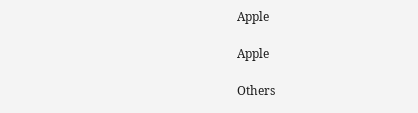Apple

Apple

Others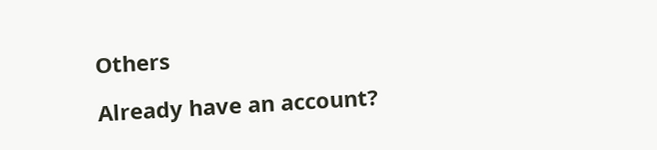Others

Already have an account?